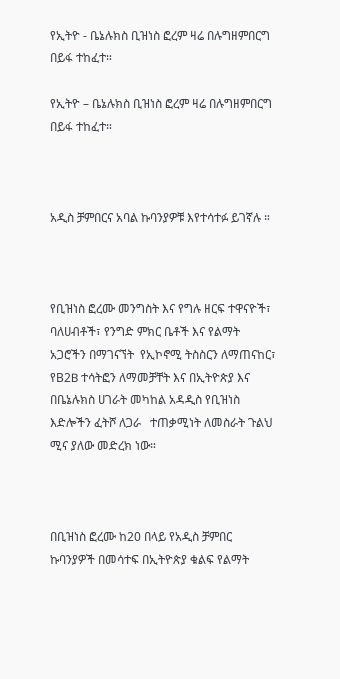የኢትዮ - ቤኔሉክስ ቢዝነስ ፎረም ዛሬ በሉግዘምበርግ በይፋ ተከፈተ።

የኢትዮ – ቤኔሉክስ ቢዝነስ ፎረም ዛሬ በሉግዘምበርግ በይፋ ተከፈተ።



አዲስ ቻምበርና አባል ኩባንያዎቹ እየተሳተፉ ይገኛሉ ።



የቢዝነስ ፎረሙ መንግስት እና የግሉ ዘርፍ ተዋናዮች፣ ባለሀብቶች፣ የንግድ ምክር ቤቶች እና የልማት አጋሮችን በማገናኘት  የኢኮኖሚ ትስስርን ለማጠናከር፣ የB2B ተሳትፎን ለማመቻቸት እና በኢትዮጵያ እና በቤኔሉክስ ሀገራት መካከል አዳዲስ የቢዝነስ እድሎችን ፈትሾ ለጋራ   ተጠቃሚነት ለመስራት ጉልህ ሚና ያለው መድረክ ነው።



በቢዝነስ ፎረሙ ከ20 በላይ የአዲስ ቻምበር ኩባንያዎች በመሳተፍ በኢትዮጵያ ቁልፍ የልማት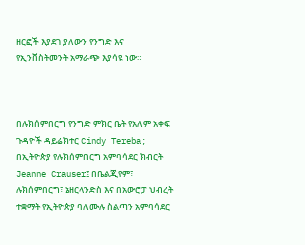ዘርፎች እያደገ ያለውን የንግድ እና የኢንቨስትመንት አማራጭ እያሳዩ ነው።



በሉክሰምበርግ የንግድ ምክር ቤት የአለም አቀፍ ጉዳዮች ዳይሬክተር Cindy Tereba; በኢትዮጵያ የሉክሰምበርግ አምባሳደር ክብርት Jeanne Crauser፤ በቤልጂየም፣ ሉክሰምበርግ፣ ኔዘርላንድስ እና በአውሮፓ ህብረት ተቋማት የኢትዮጵያ ባለሙሉ ስልጣን አምባሳደር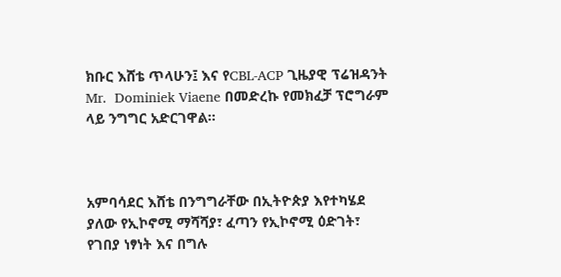ክቡር እሸቴ ጥላሁን፤ እና የCBL-ACP ጊዜያዊ ፕሬዝዳንት Mr.  Dominiek Viaene በመድረኩ የመክፈቻ ፕሮግራም ላይ ንግግር አድርገዋል።



አምባሳደር እሸቴ በንግግራቸው በኢትዮጵያ እየተካሄደ ያለው የኢኮኖሚ ማሻሻያ፣ ፈጣን የኢኮኖሚ ዕድገት፣ የገበያ ነፃነት እና በግሉ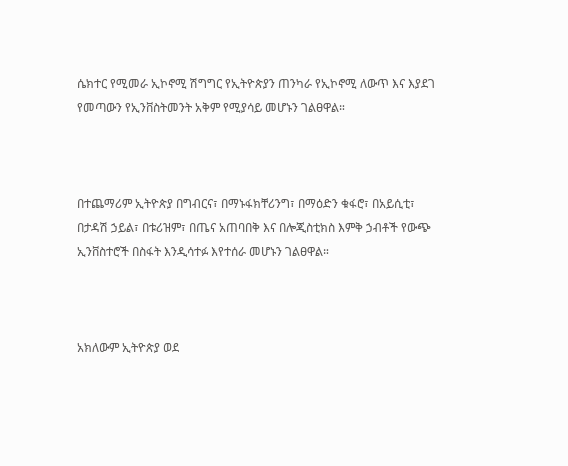ሴክተር የሚመራ ኢኮኖሚ ሽግግር የኢትዮጵያን ጠንካራ የኢኮኖሚ ለውጥ እና እያደገ የመጣውን የኢንቨስትመንት አቅም የሚያሳይ መሆኑን ገልፀዋል።



በተጨማሪም ኢትዮጵያ በግብርና፣ በማኑፋክቸሪንግ፣ በማዕድን ቁፋሮ፣ በአይሲቲ፣ በታዳሽ ኃይል፣ በቱሪዝም፣ በጤና አጠባበቅ እና በሎጂስቲክስ እምቅ ኃብቶች የውጭ ኢንቨስተሮች በስፋት እንዲሳተፉ እየተሰራ መሆኑን ገልፀዋል።



አክለውም ኢትዮጵያ ወደ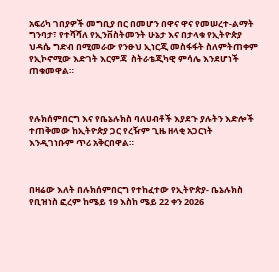አፍሪካ ገበያዎች መግቢያ በር በመሆን በዋና ዋና የመሠረተ-ልማት  ግንባታ፣ የተሻሻለ የኢንቨስትመንት ሁኔታ እና በታላቁ የኢትዮጵያ ህዳሴ ግድብ በሚመራው የንፁህ ኢነርጂ መስፋፋት ስለምትጠቀም የኢኮኖሚው እድገት እርምጃ  ስትራቴጂካዊ ምሳሌ እንደሆነች ጠቁመዋል።



የሉክሰምበርግ እና የቤኔሉክስ ባለሀብቶች እያደጉ ያሉትን እድሎች ተጠቅመው ከኢትዮጵያ ጋር የረዥም ጊዜ ዘላቂ አጋርነት እንዲገነቡም ጥሪ አቅርበዋል።



በዛሬው እለት በሉክሰምበርግ የተከፈተው የኢትዮጵያ- ቤኔሉክስ የቢዝነስ ፎረም ከሜይ 19 እስከ ሜይ 22 ቀን 2026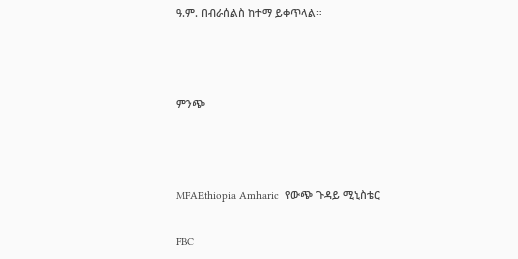ዓ.ም. በብራሰልስ ከተማ ይቀጥላል።



ምንጭ



MFAEthiopia Amharic  የውጭ ጉዳይ ሚኒስቴር

FBC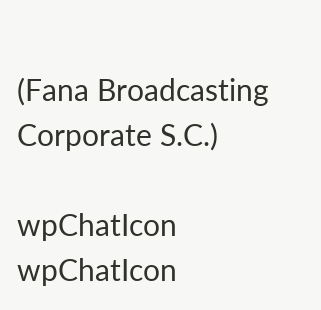(Fana Broadcasting Corporate S.C.)

wpChatIcon
wpChatIcon